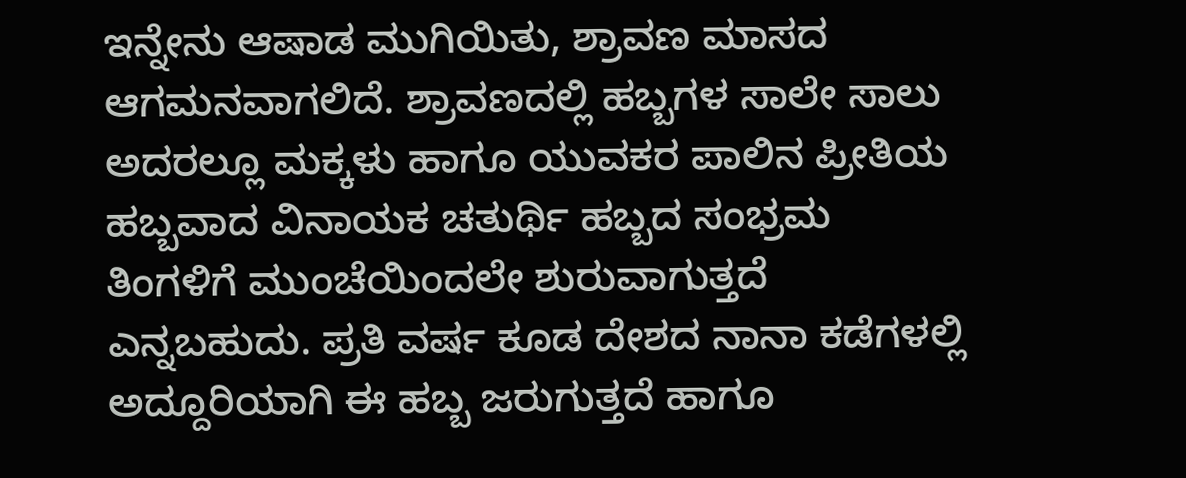ಇನ್ನೇನು ಆಷಾಡ ಮುಗಿಯಿತು, ಶ್ರಾವಣ ಮಾಸದ ಆಗಮನವಾಗಲಿದೆ. ಶ್ರಾವಣದಲ್ಲಿ ಹಬ್ಬಗಳ ಸಾಲೇ ಸಾಲು ಅದರಲ್ಲೂ ಮಕ್ಕಳು ಹಾಗೂ ಯುವಕರ ಪಾಲಿನ ಪ್ರೀತಿಯ ಹಬ್ಬವಾದ ವಿನಾಯಕ ಚತುರ್ಥಿ ಹಬ್ಬದ ಸಂಭ್ರಮ ತಿಂಗಳಿಗೆ ಮುಂಚೆಯಿಂದಲೇ ಶುರುವಾಗುತ್ತದೆ ಎನ್ನಬಹುದು. ಪ್ರತಿ ವರ್ಷ ಕೂಡ ದೇಶದ ನಾನಾ ಕಡೆಗಳಲ್ಲಿ ಅದ್ದೂರಿಯಾಗಿ ಈ ಹಬ್ಬ ಜರುಗುತ್ತದೆ ಹಾಗೂ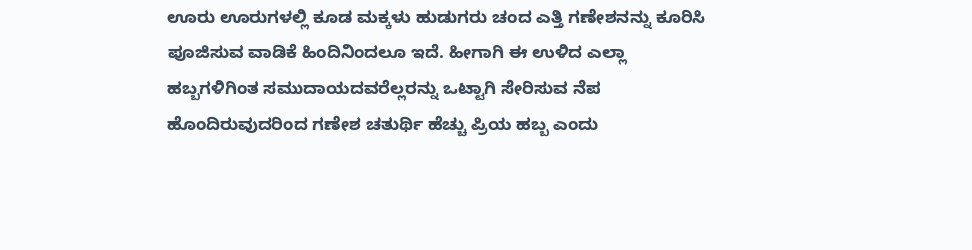ಊರು ಊರುಗಳಲ್ಲಿ ಕೂಡ ಮಕ್ಕಳು ಹುಡುಗರು ಚಂದ ಎತ್ತಿ ಗಣೇಶನನ್ನು ಕೂರಿಸಿ ಪೂಜಿಸುವ ವಾಡಿಕೆ ಹಿಂದಿನಿಂದಲೂ ಇದೆ. ಹೀಗಾಗಿ ಈ ಉಳಿದ ಎಲ್ಲಾ ಹಬ್ಬಗಳಿಗಿಂತ ಸಮುದಾಯದವರೆಲ್ಲರನ್ನು ಒಟ್ಟಾಗಿ ಸೇರಿಸುವ ನೆಪ ಹೊಂದಿರುವುದರಿಂದ ಗಣೇಶ ಚತುರ್ಥಿ ಹೆಚ್ಚು ಪ್ರಿಯ ಹಬ್ಬ ಎಂದು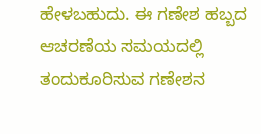ಹೇಳಬಹುದು. ಈ ಗಣೇಶ ಹಬ್ಬದ ಆಚರಣೆಯ ಸಮಯದಲ್ಲಿ ತಂದುಕೂರಿಸುವ ಗಣೇಶನ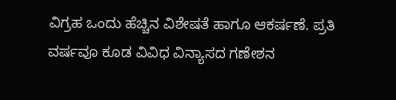ವಿಗ್ರಹ ಒಂದು ಹೆಚ್ಚಿನ ವಿಶೇಷತೆ ಹಾಗೂ ಆಕರ್ಷಣೆ. ಪ್ರತಿ ವರ್ಷವೂ ಕೂಡ ವಿವಿಧ ವಿನ್ಯಾಸದ ಗಣೇಶನ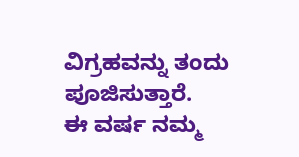ವಿಗ್ರಹವನ್ನು ತಂದು ಪೂಜಿಸುತ್ತಾರೆ.
ಈ ವರ್ಷ ನಮ್ಮ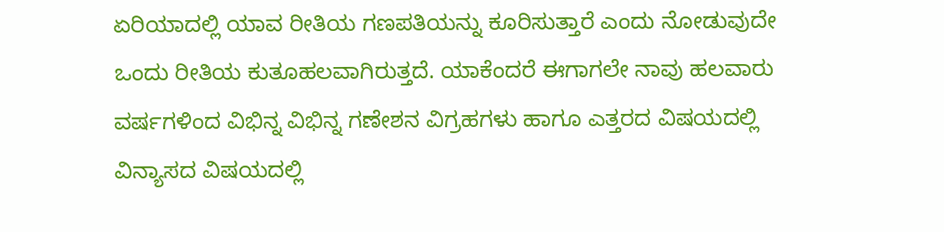ಏರಿಯಾದಲ್ಲಿ ಯಾವ ರೀತಿಯ ಗಣಪತಿಯನ್ನು ಕೂರಿಸುತ್ತಾರೆ ಎಂದು ನೋಡುವುದೇ ಒಂದು ರೀತಿಯ ಕುತೂಹಲವಾಗಿರುತ್ತದೆ. ಯಾಕೆಂದರೆ ಈಗಾಗಲೇ ನಾವು ಹಲವಾರು ವರ್ಷಗಳಿಂದ ವಿಭಿನ್ನ ವಿಭಿನ್ನ ಗಣೇಶನ ವಿಗ್ರಹಗಳು ಹಾಗೂ ಎತ್ತರದ ವಿಷಯದಲ್ಲಿ ವಿನ್ಯಾಸದ ವಿಷಯದಲ್ಲಿ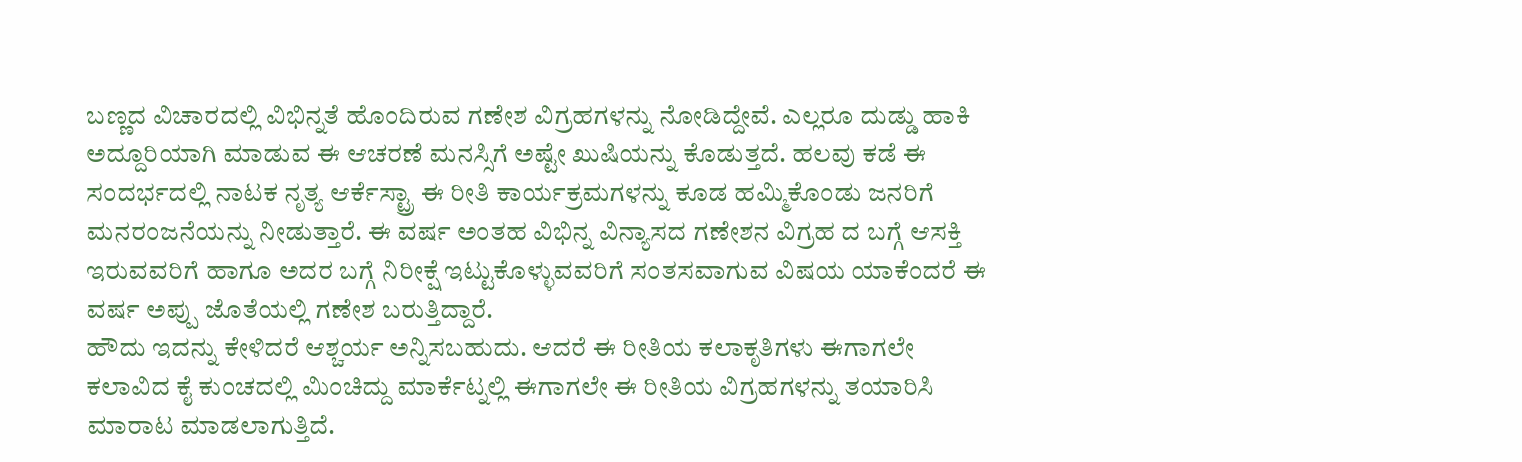ಬಣ್ಣದ ವಿಚಾರದಲ್ಲಿ ವಿಭಿನ್ನತೆ ಹೊಂದಿರುವ ಗಣೇಶ ವಿಗ್ರಹಗಳನ್ನು ನೋಡಿದ್ದೇವೆ. ಎಲ್ಲರೂ ದುಡ್ಡು ಹಾಕಿ ಅದ್ದೂರಿಯಾಗಿ ಮಾಡುವ ಈ ಆಚರಣೆ ಮನಸ್ಸಿಗೆ ಅಷ್ಟೇ ಖುಷಿಯನ್ನು ಕೊಡುತ್ತದೆ. ಹಲವು ಕಡೆ ಈ ಸಂದರ್ಭದಲ್ಲಿ ನಾಟಕ ನೃತ್ಯ ಆರ್ಕೆಸ್ಟ್ರಾ ಈ ರೀತಿ ಕಾರ್ಯಕ್ರಮಗಳನ್ನು ಕೂಡ ಹಮ್ಮಿಕೊಂಡು ಜನರಿಗೆ ಮನರಂಜನೆಯನ್ನು ನೀಡುತ್ತಾರೆ. ಈ ವರ್ಷ ಅಂತಹ ವಿಭಿನ್ನ ವಿನ್ಯಾಸದ ಗಣೇಶನ ವಿಗ್ರಹ ದ ಬಗ್ಗೆ ಆಸಕ್ತಿ ಇರುವವರಿಗೆ ಹಾಗೂ ಅದರ ಬಗ್ಗೆ ನಿರೀಕ್ಷೆ ಇಟ್ಟುಕೊಳ್ಳುವವರಿಗೆ ಸಂತಸವಾಗುವ ವಿಷಯ ಯಾಕೆಂದರೆ ಈ ವರ್ಷ ಅಪ್ಪು ಜೊತೆಯಲ್ಲಿ ಗಣೇಶ ಬರುತ್ತಿದ್ದಾರೆ.
ಹೌದು ಇದನ್ನು ಕೇಳಿದರೆ ಆಶ್ಚರ್ಯ ಅನ್ನಿಸಬಹುದು. ಆದರೆ ಈ ರೀತಿಯ ಕಲಾಕೃತಿಗಳು ಈಗಾಗಲೇ ಕಲಾವಿದ ಕೈ ಕುಂಚದಲ್ಲಿ ಮಿಂಚಿದ್ದು ಮಾರ್ಕೆಟ್ನಲ್ಲಿ ಈಗಾಗಲೇ ಈ ರೀತಿಯ ವಿಗ್ರಹಗಳನ್ನು ತಯಾರಿಸಿ ಮಾರಾಟ ಮಾಡಲಾಗುತ್ತಿದೆ.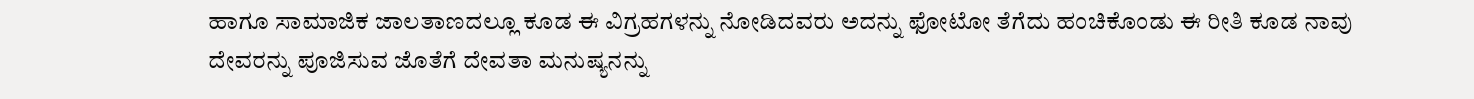ಹಾಗೂ ಸಾಮಾಜಿಕ ಜಾಲತಾಣದಲ್ಲೂ ಕೂಡ ಈ ವಿಗ್ರಹಗಳನ್ನು ನೋಡಿದವರು ಅದನ್ನು ಫೋಟೋ ತೆಗೆದು ಹಂಚಿಕೊಂಡು ಈ ರೀತಿ ಕೂಡ ನಾವು ದೇವರನ್ನು ಪೂಜಿಸುವ ಜೊತೆಗೆ ದೇವತಾ ಮನುಷ್ಯನನ್ನು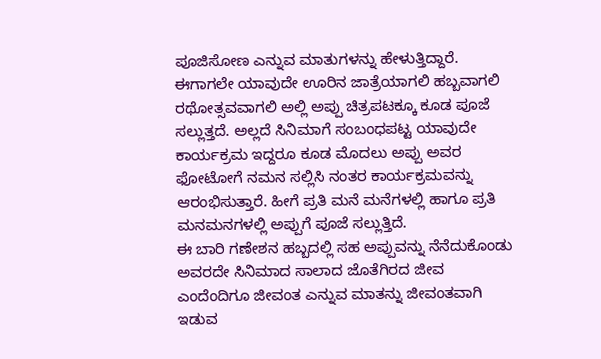ಪೂಜಿಸೋಣ ಎನ್ನುವ ಮಾತುಗಳನ್ನು ಹೇಳುತ್ತಿದ್ದಾರೆ. ಈಗಾಗಲೇ ಯಾವುದೇ ಊರಿನ ಜಾತ್ರೆಯಾಗಲಿ ಹಬ್ಬವಾಗಲಿ ರಥೋತ್ಸವವಾಗಲಿ ಅಲ್ಲಿ ಅಪ್ಪು ಚಿತ್ರಪಟಕ್ಕೂ ಕೂಡ ಪೂಜೆ ಸಲ್ಲುತ್ತದೆ. ಅಲ್ಲದೆ ಸಿನಿಮಾಗೆ ಸಂಬಂಧಪಟ್ಟ ಯಾವುದೇ ಕಾರ್ಯಕ್ರಮ ಇದ್ದರೂ ಕೂಡ ಮೊದಲು ಅಪ್ಪು ಅವರ ಫೋಟೋಗೆ ನಮನ ಸಲ್ಲಿಸಿ ನಂತರ ಕಾರ್ಯಕ್ರಮವನ್ನು ಆರಂಭಿಸುತ್ತಾರೆ. ಹೀಗೆ ಪ್ರತಿ ಮನೆ ಮನೆಗಳಲ್ಲಿ ಹಾಗೂ ಪ್ರತಿ ಮನಮನಗಳಲ್ಲಿ ಅಪ್ಪುಗೆ ಪೂಜೆ ಸಲ್ಲುತ್ತಿದೆ.
ಈ ಬಾರಿ ಗಣೇಶನ ಹಬ್ಬದಲ್ಲಿ ಸಹ ಅಪ್ಪುವನ್ನು ನೆನೆದುಕೊಂಡು ಅವರದೇ ಸಿನಿಮಾದ ಸಾಲಾದ ಜೊತೆಗಿರದ ಜೀವ ಎಂದೆಂದಿಗೂ ಜೀವಂತ ಎನ್ನುವ ಮಾತನ್ನು ಜೀವಂತವಾಗಿ ಇಡುವ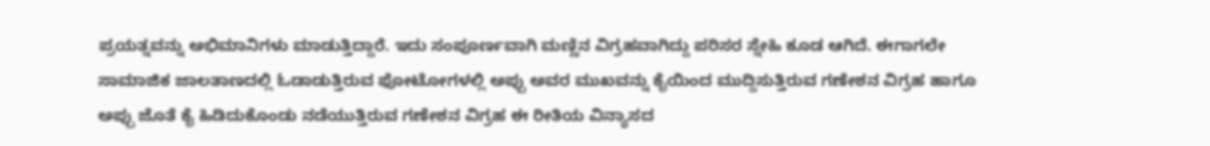ಪ್ರಯತ್ನವನ್ನು ಅಭಿಮಾನಿಗಳು ಮಾಡುತ್ತಿದ್ದಾರೆ. ಇದು ಸಂಪೂರ್ಣವಾಗಿ ಮಣ್ಣಿನ ವಿಗ್ರಹವಾಗಿದ್ದು ಪರಿಸರ ಸ್ನೇಹಿ ಕೂಡ ಆಗಿದೆ. ಈಗಾಗಲೇ ಸಾಮಾಜಿಕ ಜಾಲತಾಣದಲ್ಲಿ ಓಡಾಡುತ್ತಿರುವ ಫೋಟೋಗಳಲ್ಲಿ ಅಪ್ಪು ಅವರ ಮುಖವನ್ನು ಕೈಯಿಂದ ಮುದ್ದಿಸುತ್ತಿರುವ ಗಣೇಶನ ವಿಗ್ರಹ ಹಾಗೂ ಅಪ್ಪು ಜೊತೆ ಕೈ ಹಿಡಿದುಕೊಂಡು ನಡೆಯುತ್ತಿರುವ ಗಣೇಶನ ವಿಗ್ರಹ ಈ ರೀತಿಯ ವಿನ್ಯಾಸದ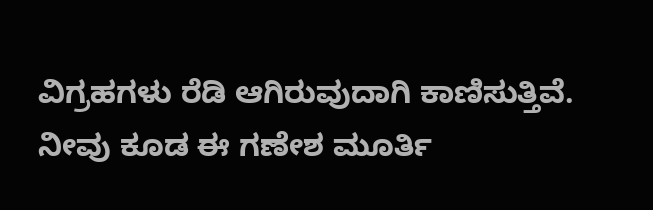ವಿಗ್ರಹಗಳು ರೆಡಿ ಆಗಿರುವುದಾಗಿ ಕಾಣಿಸುತ್ತಿವೆ. ನೀವು ಕೂಡ ಈ ಗಣೇಶ ಮೂರ್ತಿ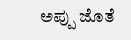ಅಪ್ಪು ಜೊತೆ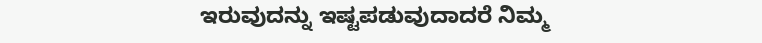ಇರುವುದನ್ನು ಇಷ್ಟಪಡುವುದಾದರೆ ನಿಮ್ಮ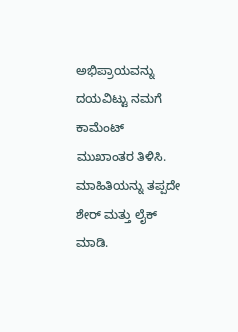ಅಭಿಪ್ರಾಯವನ್ನು ದಯವಿಟ್ಟು ನಮಗೆ ಕಾಮೆಂಟ್ ಮುಖಾಂತರ ತಿಳಿಸಿ. ಮಾಹಿತಿಯನ್ನು ತಪ್ಪದೇ ಶೇರ್ ಮತ್ತು ಲೈಕ್ ಮಾಡಿ.